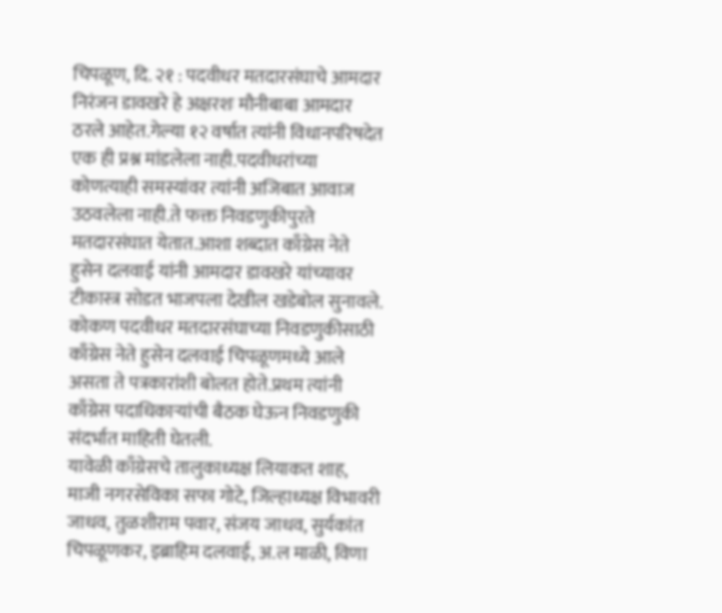चिपळूण, दि. २१ : पदवीधर मतदारसंघाचे आमदार निरंजन डावखरे हे अक्षरशः मौनीबाबा आमदार ठरले आहेत.गेल्या १२ वर्षात त्यांनी विधानपरिषदेत एक ही प्रश्न मांडलेला नाही.पदवीधरांच्या कोणत्याही समस्यांवर त्यांनी अजिबात आवाज उठवलेला नाही.ते फक्त निवडणुकीपुरते मतदारसंघात येतात.आशा शब्दात काँग्रेस नेते हुसेन दलवाई यांनी आमदार डावखरे यांच्यावर टीकास्त्र सोडत भाजपला देखील खडेबोल सुनावले.
कोकण पदवीधर मतदारसंघाच्या निवडणुकीसाठी काँग्रेस नेते हुसेन दलवाई चिपळूणमध्ये आले असता ते पत्रकारांशी बोलत होते.प्रथम त्यांनी काँग्रेस पदाधिकाऱ्यांची बैठक घेऊन निवडणुकी संदर्भात माहिती घेतली.
यावेळी काँग्रेसचे तालुकाध्यक्ष लियाकत शाह, माजी नगरसेविका सफा गोटे, जिल्हाध्यक्ष विभावरी जाधव, तुळशीराम पवार, संजय जाधव, सुर्यकांत चिपळूणकर, इब्राहिम दलवाई, अ.ल माळी, विणा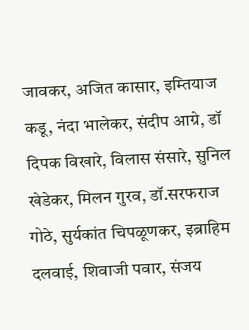जावकर, अजित कासार, इम्तियाज कडू, नंदा भालेकर, संदीप आग्रे, डॉ दिपक विखारे, विलास संसारे, सुनिल खेडेकर, मिलन गुरव, डॉ.सरफराज गोठे, सुर्यकांत चिपळूणकर, इब्राहिम दलवाई, शिवाजी पवार, संजय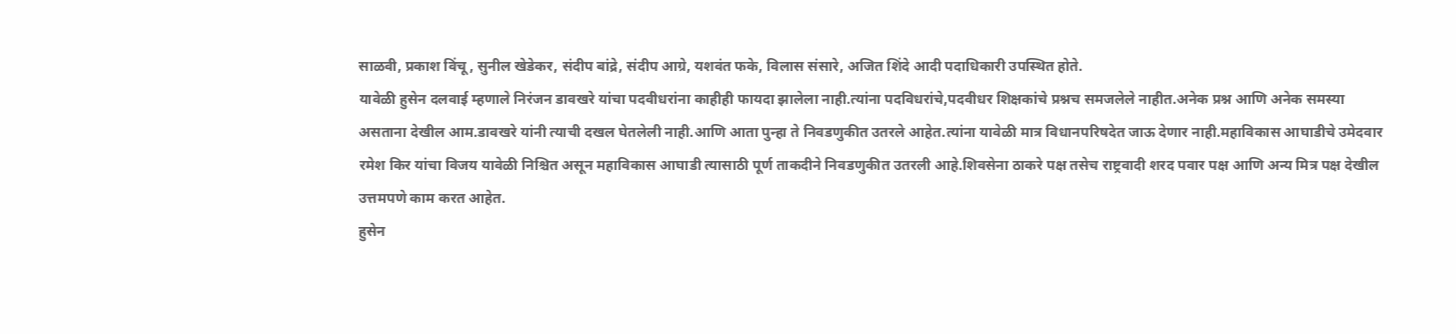साळवी, प्रकाश विंचू, सुनील खेडेकर, संदीप बांद्रे, संदीप आग्रे, यशवंत फके, विलास संसारे, अजित शिंदे आदी पदाधिकारी उपस्थित होते.
यावेळी हुसेन दलवाई म्हणाले निरंजन डावखरे यांचा पदवीधरांना काहीही फायदा झालेला नाही.त्यांना पदविधरांचे,पदवीधर शिक्षकांचे प्रश्नच समजलेले नाहीत.अनेक प्रश्न आणि अनेक समस्या असताना देखील आम.डावखरे यांनी त्याची दखल घेतलेली नाही.आणि आता पुन्हा ते निवडणुकीत उतरले आहेत.त्यांना यावेळी मात्र विधानपरिषदेत जाऊ देणार नाही.महाविकास आघाडीचे उमेदवार रमेश किर यांचा विजय यावेळी निश्चित असून महाविकास आघाडी त्यासाठी पूर्ण ताकदीने निवडणुकीत उतरली आहे.शिवसेना ठाकरे पक्ष तसेच राष्ट्रवादी शरद पवार पक्ष आणि अन्य मित्र पक्ष देखील उत्तमपणे काम करत आहेत.
हुसेन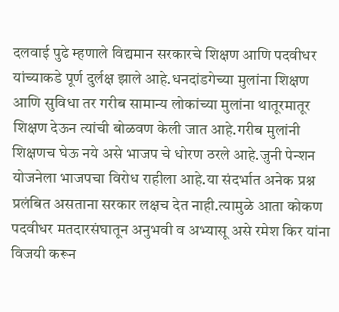दलवाई पुढे म्हणाले विद्यमान सरकारचे शिक्षण आणि पदवीधर यांच्याकडे पूर्ण दुर्लक्ष झाले आहे.धनदांडगेच्या मुलांना शिक्षण आणि सुविधा तर गरीब सामान्य लोकांच्या मुलांना थातूरमातूर शिक्षण देऊन त्यांची बोळवण केली जात आहे.गरीब मुलांनी शिक्षणच घेऊ नये असे भाजप चे धोरण ठरले आहे.जुनी पेन्शन योजनेला भाजपचा विरोध राहीला आहे.या संदर्भात अनेक प्रश्न प्रलंबित असताना सरकार लक्षच देत नाही.त्यामुळे आता कोकण पदवीधर मतदारसंघातून अनुभवी व अभ्यासू असे रमेश किर यांना विजयी करून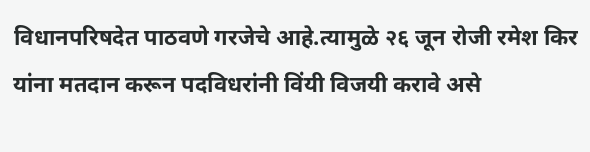विधानपरिषदेत पाठवणे गरजेचे आहे.त्यामुळे २६ जून रोजी रमेश किर यांना मतदान करून पदविधरांनी विंयी विजयी करावे असे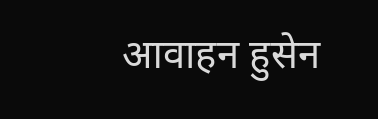आवाहन हुसेन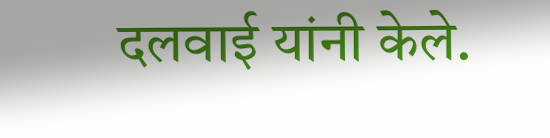दलवाई यांनी केले.